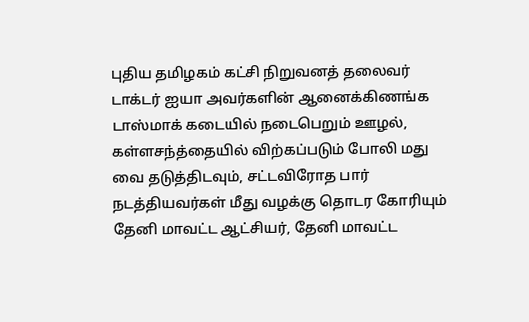புதிய தமிழகம் கட்சி நிறுவனத் தலைவர் டாக்டர் ஐயா அவர்களின் ஆனைக்கிணங்க டாஸ்மாக் கடையில் நடைபெறும் ஊழல், கள்ளசந்த்தையில் விற்கப்படும் போலி மது வை தடுத்திடவும், சட்டவிரோத பார் நடத்தியவர்கள் மீது வழக்கு தொடர கோரியும் தேனி மாவட்ட ஆட்சியர், தேனி மாவட்ட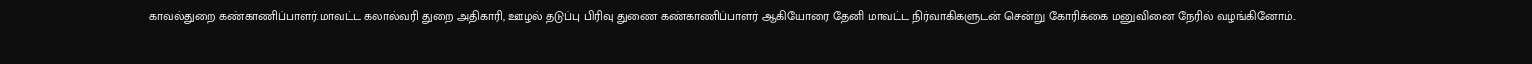காவல்துறை கண்காணிப்பாளர்.மாவட்ட கலால்வரி துறை அதிகாரி, ஊழல் தடுப்பு பிரிவு துணை கண்காணிப்பாளர் ஆகியோரை தேனி மாவட்ட நிர்வாகிகளுடன் சென்று கோரிக்கை மனுவினை நேரில் வழங்கினோம்..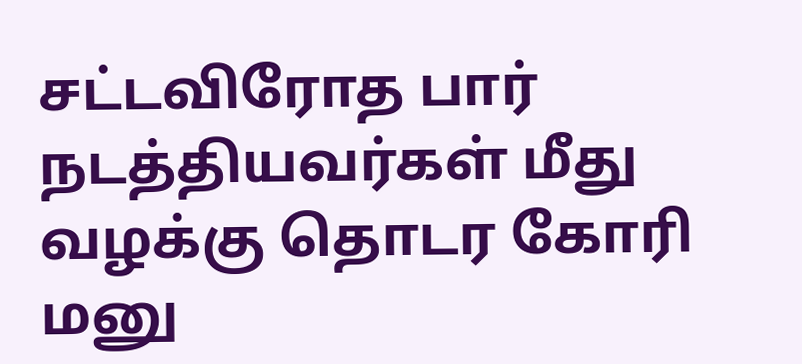சட்டவிரோத பார் நடத்தியவர்கள் மீது வழக்கு தொடர கோரி மனு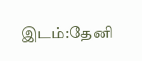இடம்:தேனி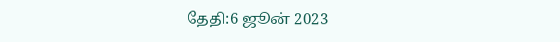தேதி:6 ஜூன் 2023